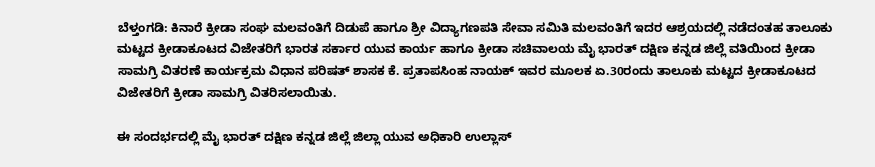ಬೆಳ್ತಂಗಡಿ: ಕಿನಾರೆ ಕ್ರೀಡಾ ಸಂಘ ಮಲವಂತಿಗೆ ದಿಡುಪೆ ಹಾಗೂ ಶ್ರೀ ವಿದ್ಯಾಗಣಪತಿ ಸೇವಾ ಸಮಿತಿ ಮಲವಂತಿಗೆ ಇದರ ಆಶ್ರಯದಲ್ಲಿ ನಡೆದಂತಹ ತಾಲೂಕು ಮಟ್ಟದ ಕ್ರೀಡಾಕೂಟದ ವಿಜೇತರಿಗೆ ಭಾರತ ಸರ್ಕಾರ ಯುವ ಕಾರ್ಯ ಹಾಗೂ ಕ್ರೀಡಾ ಸಚಿವಾಲಯ ಮೈ ಭಾರತ್ ದಕ್ಷಿಣ ಕನ್ನಡ ಜಿಲ್ಲೆ ವತಿಯಿಂದ ಕ್ರೀಡಾ ಸಾಮಗ್ರಿ ವಿತರಣೆ ಕಾರ್ಯಕ್ರಮ ವಿಧಾನ ಪರಿಷತ್ ಶಾಸಕ ಕೆ. ಪ್ರತಾಪಸಿಂಹ ನಾಯಕ್ ಇವರ ಮೂಲಕ ಏ.30ರಂದು ತಾಲೂಕು ಮಟ್ಟದ ಕ್ರೀಡಾಕೂಟದ ವಿಜೇತರಿಗೆ ಕ್ರೀಡಾ ಸಾಮಗ್ರಿ ವಿತರಿಸಲಾಯಿತು.

ಈ ಸಂದರ್ಭದಲ್ಲಿ ಮೈ ಭಾರತ್ ದಕ್ಷಿಣ ಕನ್ನಡ ಜಿಲ್ಲೆ ಜಿಲ್ಲಾ ಯುವ ಅಧಿಕಾರಿ ಉಲ್ಲಾಸ್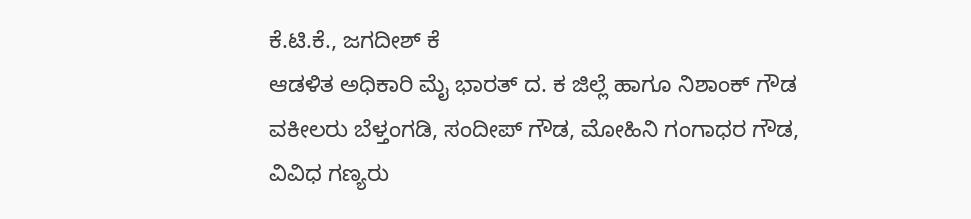ಕೆ.ಟಿ.ಕೆ., ಜಗದೀಶ್ ಕೆ
ಆಡಳಿತ ಅಧಿಕಾರಿ ಮೈ ಭಾರತ್ ದ. ಕ ಜಿಲ್ಲೆ ಹಾಗೂ ನಿಶಾಂಕ್ ಗೌಡ ವಕೀಲರು ಬೆಳ್ತಂಗಡಿ, ಸಂದೀಪ್ ಗೌಡ, ಮೋಹಿನಿ ಗಂಗಾಧರ ಗೌಡ, ವಿವಿಧ ಗಣ್ಯರು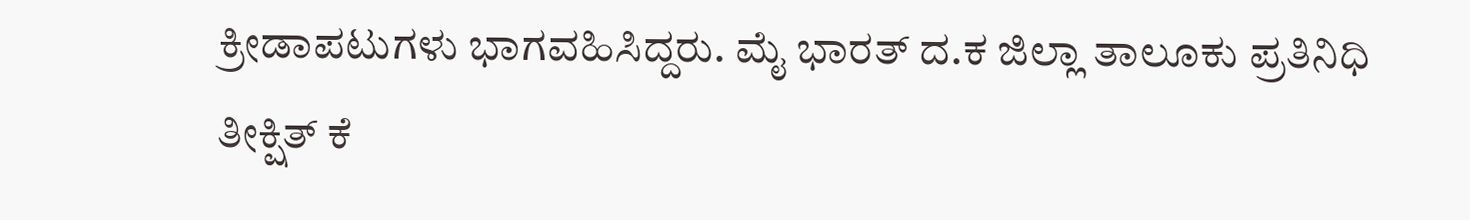ಕ್ರೀಡಾಪಟುಗಳು ಭಾಗವಹಿಸಿದ್ದರು. ಮೈ ಭಾರತ್ ದ.ಕ ಜಿಲ್ಲಾ ತಾಲೂಕು ಪ್ರತಿನಿಧಿ ತೀಕ್ಷಿತ್ ಕೆ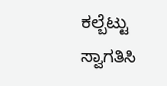ಕಲ್ಬೆಟ್ಟು ಸ್ವಾಗತಿಸಿ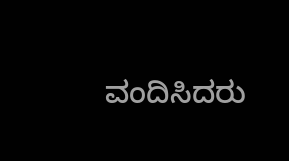ವಂದಿಸಿದರು